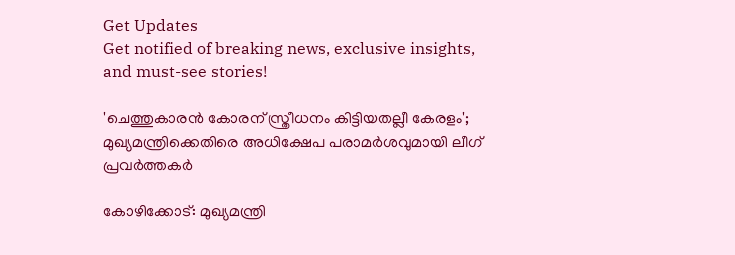Get Updates
Get notified of breaking news, exclusive insights, and must-see stories!

'ചെത്തുകാരന്‍ കോരന് സ്ത്രീധനം കിട്ടിയതല്ലീ കേരളം'; മുഖ്യമന്ത്രിക്കെതിരെ അധിക്ഷേപ പരാമർശവുമായി ലീഗ് പ്രവർത്തകർ

കോഴിക്കോട്: മുഖ്യമന്ത്രി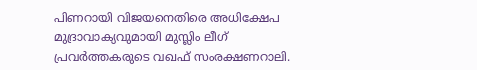പിണറായി വിജയനെതിരെ അധിക്ഷേപ മുദ്രാവാക്യവുമായി മുസ്ലിം ലീഗ് പ്രവർത്തകരുടെ വഖഫ് സംരക്ഷണറാലി.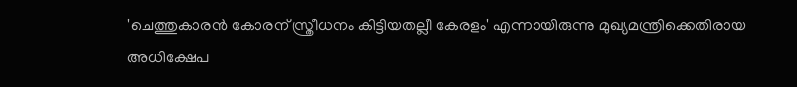'ചെത്തുകാരന്‍ കോരന് സ്ത്രീധനം കിട്ടിയതല്ലീ കേരളം' എന്നായിരുന്നു മുഖ്യമന്ത്രിക്കെതിരായ അധിക്ഷേപ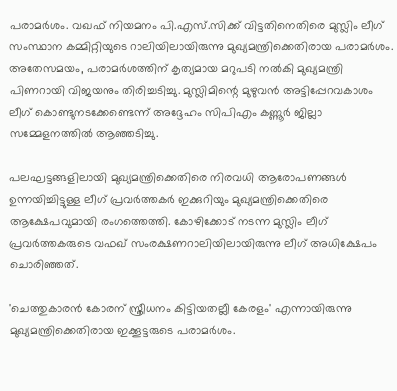പരാമര്‍ശം. വഖഫ് നിയമനം പി.എസ്.സിക്ക് വിട്ടതിനെതിരെ മുസ്ലിം ലീഗ് സംസ്ഥാന കമ്മിറ്റിയുടെ റാലിയിലായിരുന്നു മുഖ്യമന്ത്രിക്കെതിരായ പരാമർശം. അതേസമയം, പരാമർശത്തിന് കൃത്യമായ മറുപടി നൽകി മുഖ്യമന്ത്രി പിണറായി വിജയനും തിരിച്ചടിച്ചു. മുസ്ലിമിന്റെ മുഴുവൻ അട്ടിപ്പേറവകാശം ലീഗ് കൊണ്ടുനടക്കേണ്ടെന്ന് അദ്ദേഹം സിപിഎം കണ്ണൂർ ജില്ലാ സമ്മേളനത്തിൽ ആഞ്ഞടിച്ചു.

പലഘട്ടങ്ങളിലായി മുഖ്യമന്ത്രിക്കെതിരെ നിരവധി ആരോപണങ്ങൾ ഉന്നയിച്ചിട്ടുള്ള ലീഗ് പ്രവർത്തകർ ഇക്കുറിയും മുഖ്യമന്ത്രിക്കെതിരെ ആക്ഷേപവുമായി രംഗത്തെത്തി. കോഴിക്കോട് നടന്ന മുസ്ലിം ലീഗ് പ്രവർത്തകരുടെ വഫഖ് സംരക്ഷണറാലിയിലായിരുന്നു ലീഗ് അധിക്ഷേപം ചൊരിഞ്ഞത്.

'ചെത്തുകാരന്‍ കോരന് സ്ത്രീധനം കിട്ടിയതല്ലീ കേരളം' എന്നായിരുന്നു മുഖ്യമന്ത്രിക്കെതിരായ ഇക്കൂട്ടരുടെ പരാമര്‍ശം.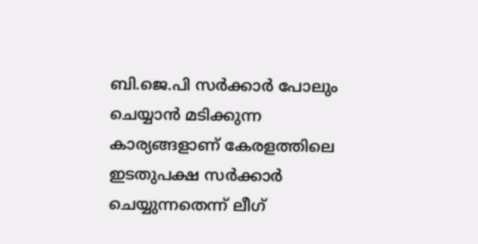ബി.ജെ.പി സര്‍ക്കാര്‍ പോലും ചെയ്യാന്‍ മടിക്കുന്ന കാര്യങ്ങളാണ് കേരളത്തിലെ ഇടതുപക്ഷ സര്‍ക്കാര്‍ ചെയ്യുന്നതെന്ന് ലീഗ്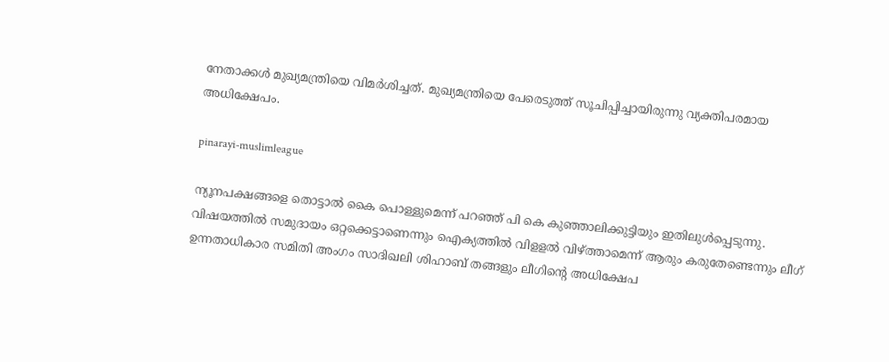നേതാക്കൾ മുഖ്യമന്ത്രിയെ വിമർശിച്ചത്. മുഖ്യമന്ത്രിയെ പേരെടുത്ത് സൂചിപ്പിച്ചായിരുന്നു വ്യക്തിപരമായ അധിക്ഷേപം.

pinarayi-muslimleague

ന്യൂനപക്ഷങ്ങളെ തൊട്ടാല്‍ കൈ പൊള്ളുമെന്ന് പറഞ്ഞ് പി കെ കുഞ്ഞാലിക്കുട്ടിയും ഇതിലുൾപ്പെടുന്നു. വിഷയത്തില്‍ സമുദായം ഒറ്റക്കെട്ടാണെന്നും ഐക്യത്തില്‍ വിളളല്‍ വിഴ്ത്താമെന്ന് ആരും കരുതേണ്ടെന്നും ലീഗ് ഉന്നതാധികാര സമിതി അംഗം സാദിഖലി ശിഹാബ് തങ്ങളും ലീഗിൻ്റെ അധിക്ഷേപ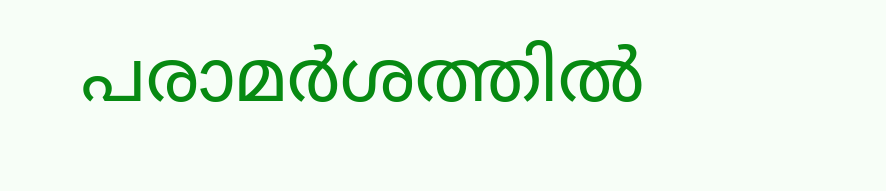പരാമർശത്തിൽ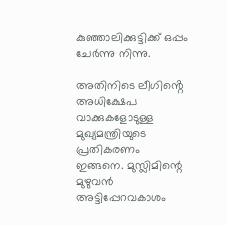കുഞ്ഞാലിക്കുട്ടിക്ക് ഒപ്പം ചേർന്നു നിന്നു.

അതിനിടെ ലീഗിൻ്റെ അധിക്ഷേപ വാക്കുകളോടുള്ള മുഖ്യമന്ത്രിയുടെ പ്രതികരണം ഇങ്ങനെ. മുസ്ലിമിന്റെ മുഴുവൻ അട്ടിപ്പേറവകാശം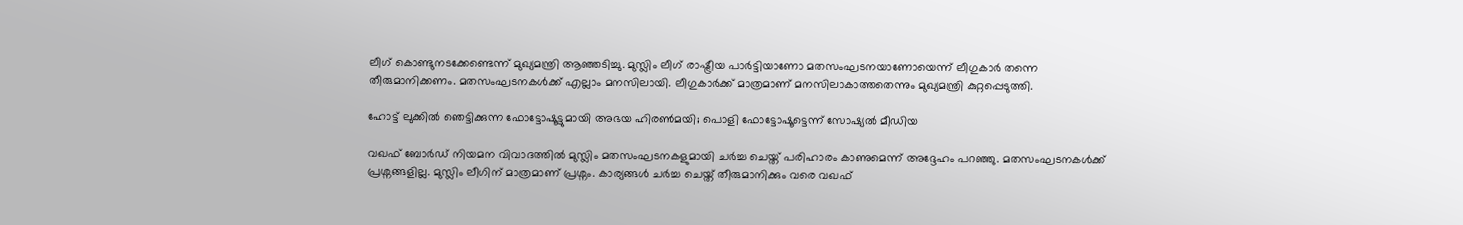ലീഗ് കൊണ്ടുനടക്കേണ്ടെന്ന് മുഖ്യമന്ത്രി ആഞ്ഞടിച്ചു. മുസ്ലിം ലീഗ് രാഷ്ട്രീയ പാർട്ടിയാണോ മതസംഘടനയാണോയെന്ന് ലീഗുകാർ തന്നെ തീരുമാനിക്കണം. മതസംഘടനകൾക്ക് എല്ലാം മനസിലായി. ലീഗുകാർക്ക് മാത്രമാണ് മനസിലാകാത്തതെന്നും മുഖ്യമന്ത്രി കുറ്റപ്പെടുത്തി.

ഹോട്ട് ലുക്കില്‍ ഞെട്ടിക്കുന്ന ഫോട്ടോഷൂട്ടുമായി അഭയ ഹിരണ്‍മയി; പൊളി ഫോട്ടോഷൂട്ടെന്ന് സോഷ്യല്‍ മീഡിയ

വഖഫ് ബോർഡ് നിയമന വിവാദത്തിൽ മുസ്ലിം മതസംഘടനകളുമായി ചർച്ച ചെയ്ത് പരിഹാരം കാണുമെന്ന് അദ്ദേഹം പറഞ്ഞു. മതസംഘടനകൾക്ക് പ്രശ്നങ്ങളില്ല. മുസ്ലിം ലീഗിന് മാത്രമാണ് പ്രശ്നം. കാര്യങ്ങൾ ചർച്ച ചെയ്ത് തീരുമാനിക്കും വരെ വഖഫ്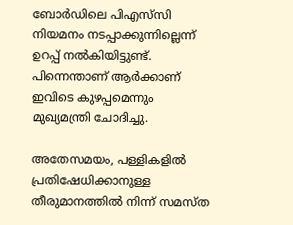ബോർഡിലെ പിഎസ്‌സി നിയമനം നടപ്പാക്കുന്നില്ലെന്ന് ഉറപ്പ് നൽകിയിട്ടുണ്ട്. പിന്നെന്താണ് ആർക്കാണ് ഇവിടെ കുഴപ്പമെന്നും മുഖ്യമന്ത്രി ചോദിച്ചു.

അതേസമയം, പള്ളികളില്‍ പ്രതിഷേധിക്കാനുള്ള തീരുമാനത്തില്‍ നിന്ന് സമസ്ത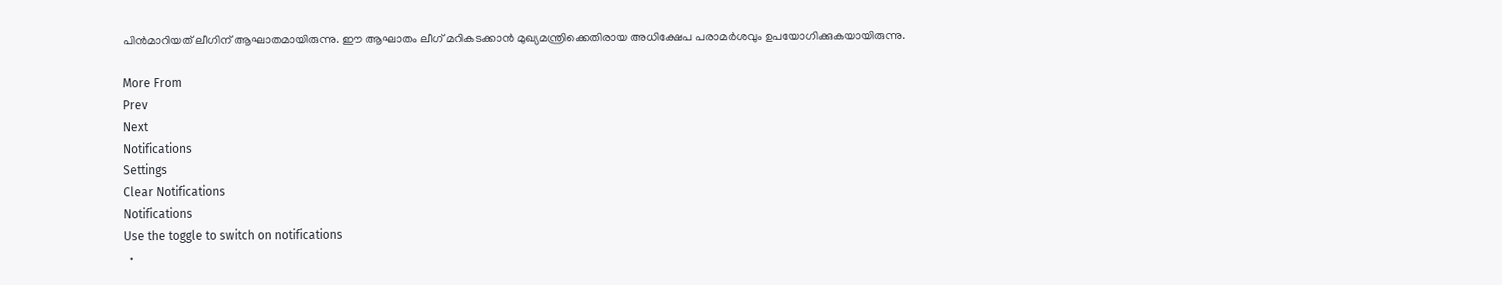പിന്‍മാറിയത് ലീഗിന് ആഘാതമായിരുന്നു. ഈ ആഘാതം ലീഗ് മറികടക്കാൻ മുഖ്യമന്ത്രിക്കെതിരായ അധിക്ഷേപ പരാമർശവും ഉപയോഗിക്കുകയായിരുന്നു.

More From
Prev
Next
Notifications
Settings
Clear Notifications
Notifications
Use the toggle to switch on notifications
  •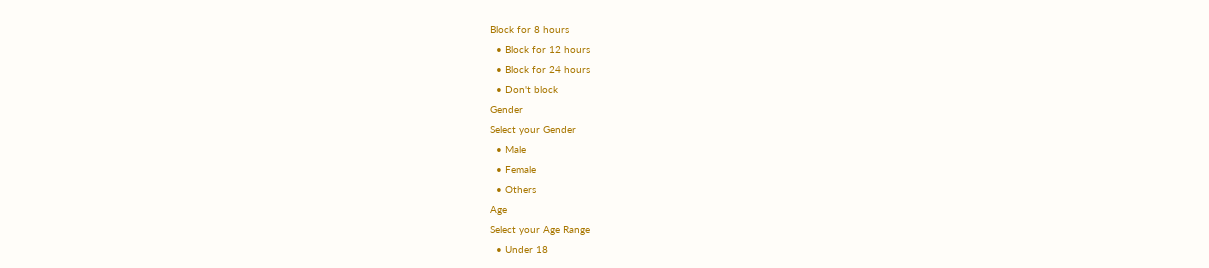Block for 8 hours
  • Block for 12 hours
  • Block for 24 hours
  • Don't block
Gender
Select your Gender
  • Male
  • Female
  • Others
Age
Select your Age Range
  • Under 18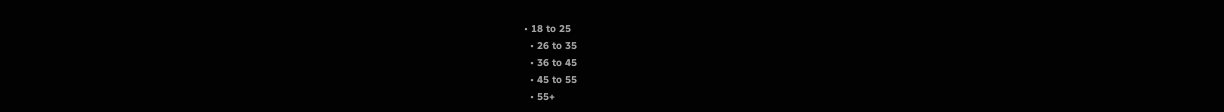• 18 to 25
  • 26 to 35
  • 36 to 45
  • 45 to 55
  • 55+